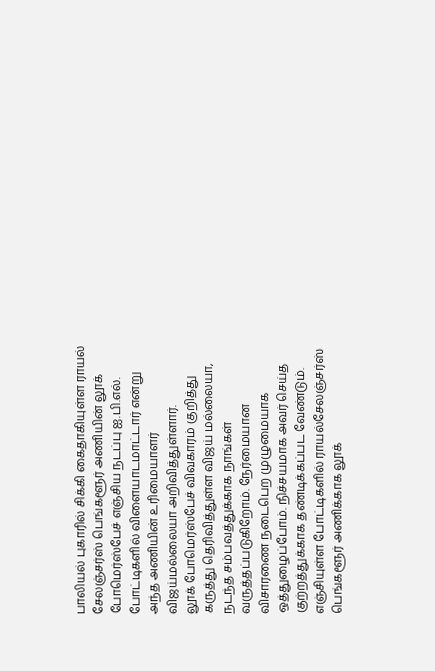பாலியல் புகாரில் சிக்கி கைதாகியுள்ள ராயல் சேலஞ்சர்ஸ் பெங்களூர் அணியின் லூக் போமெர்ஸ்பேச் எஞ்சிய நடப்பு ஐ.பி.எல். போட்டிகளில் விளையாடமாட்டார் என்று அந்த அணியின் உரிமையாளர் விஜய்மல்லையா அறிவித்துள்ளார்.
லூக் போமெர்ஸ்பேச் விவகாரம் குறித்து கருத்து தெரிவித்துள்ள விஜய் மல்லையா, நடந்த சம்பவத்துக்காக நாங்கள் வருத்தப்படுகிறோம். நேர்மையான விசாரணை நடைபெற முழுமையாக ஒத்துழைப்போம். நிச்சயமாக அவர் செய்த குற்றத்துக்காக தண்டிக்கப்பட வேண்டும்.
எஞ்சியுள்ள போட்டிகளில் ராயல்சேலஞ்சர்ஸ் பெங்களூர் அணிக்காக லூக்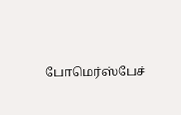போமெர்ஸ்பேச்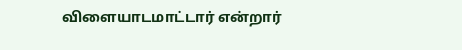விளையாடமாட்டார் என்றார்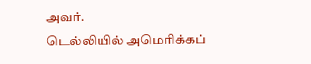அவர்.
டெல்லியில் அமெரிக்கப்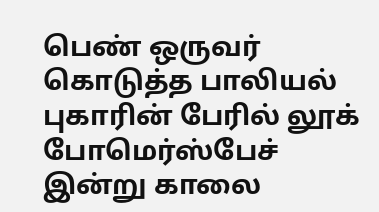பெண் ஒருவர் கொடுத்த பாலியல் புகாரின் பேரில் லூக் போமெர்ஸ்பேச் இன்று காலை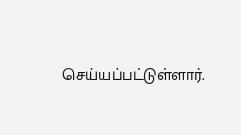செய்யப்பட்டுள்ளார்.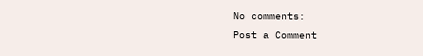No comments:
Post a Comment